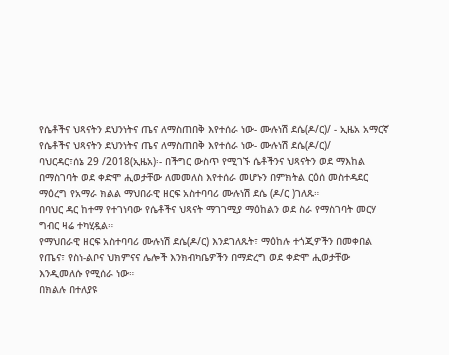የሴቶችና ህጻናትን ደህንነትና ጤና ለማስጠበቅ እየተሰራ ነው- ሙሉነሽ ደሴ(ዶ/ር)/ - ኢዜአ አማርኛ
የሴቶችና ህጻናትን ደህንነትና ጤና ለማስጠበቅ እየተሰራ ነው- ሙሉነሽ ደሴ(ዶ/ር)/
ባህርዳር፣ሰኔ 29 /2018(ኢዜአ)፡- በችግር ውስጥ የሚገኙ ሴቶችንና ህጻናትን ወደ ማእከል በማስገባት ወደ ቀድሞ ሒወታቸው ለመመለስ እየተሰራ መሆኑን በምክትል ርዕሰ መስተዳደር ማዕረግ የአማራ ክልል ማህበራዊ ዘርፍ አስተባባሪ ሙሉነሽ ደሴ (ዶ/ር )ገለጹ።
በባህር ዳር ከተማ የተገነባው የሴቶችና ህጻናት ማገገሚያ ማዕከልን ወደ ስራ የማስገባት መርሃ ግብር ዛሬ ተካሂዷል።
የማህበራዊ ዘርፍ አስተባባሪ ሙሉነሽ ደሴ(ዶ/ር) እንደገለጹት፣ ማዕከሉ ተጎጂዎችን በመቀበል የጤና፣ የስነ-ልቦና ህክምናና ሌሎች እንክብካቤዎችን በማድረግ ወደ ቀድሞ ሒወታቸው እንዲመለሱ የሚሰራ ነው።
በክልሉ በተለያዩ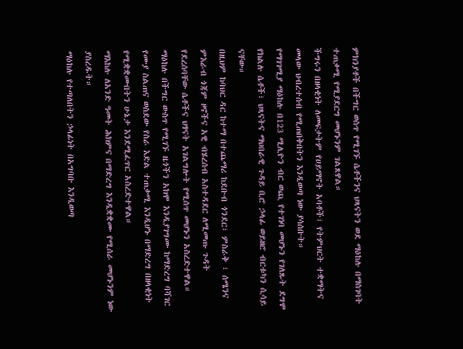ምክንያቶች በችግር ወስጥ የሚገኙ ሴቶችንና ህጻናትን ወደ ማዕከሉ በማስገባት ተጠቃሚ የሚያደርግ መሆኑንም ገልጸዋል።
ችግሩን በዘላቂነት ለመፍታትም የሀይማኖት አባቶች፣ የትምህርት ተቋማትና መላው ህብረተሰብ የሚጠበቅበትን እንዲወጣ ነው ያሳሰቡት።
የማገገሚያ ማዕከሉ በ123 ሚሊዮን ብር ወጪ የተገነባ መሆኑን የገለጹት ደግሞ የክልሉ ሴቶች፣ ህጻናትና ማህበራዊ ጉዳይ ቢሮ ኃላፊ ወይዘሮ ብርቱካን ሲሳይ ናቸው።
በዚህም ከባህር ዳር ከተማ በተጨማሪ ከደቡብ ጎንደር፣ ምስራቅ ፣ ሰሜንና ምእራብ ጎጃም ዞኖችና አዊ ብሄረሰብ አስተዳደር ለሚመጡ ጉዳት የደረሰባቸው ሴቶችና ህፃናት አገልግሎት የሚሰጥ መሆኑን አስረድተዋል።
ማዕከሉ በችግር ውስጥ የሚገኙ ዜጎችን አክሞ እንዲያገግሙ ከማድረግ ባሻገር የሙያ ስልጠና ወስደው የስራ እድል ተጠቃሚ እንዲሆኑ በማድረግ በዘላቂነት የሚቋቋሙበትን ሁኔታ እንደሚፈጥር አስረድተዋል።
ማእከሉ ለአንድ ዓመት ሕክምና በማድረግ እንዲቋቋሙ የሚሰራ መሆኑንም ነው ያስረዱት።
ማዕከሉ የተጣለበትን ኃላፊነት በአግባቡ እንዲወጣ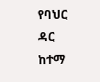የባህር ዳር ከተማ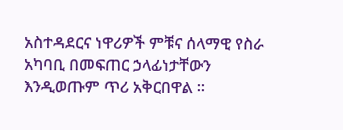አስተዳደርና ነዋሪዎች ምቹና ሰላማዊ የስራ አካባቢ በመፍጠር ኃላፊነታቸውን እንዲወጡም ጥሪ አቅርበዋል ።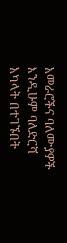አመራሮችና ባለሙያዎች እንዲሁም ባለድርሻ አካላት በተገኙበት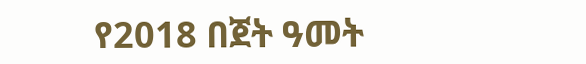የ2018 በጀት ዓመት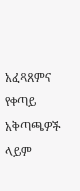አፈጻጸምና የቀጣይ አቅጣጫዎች ላይም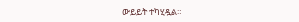ውይይት ተካሂዷል።